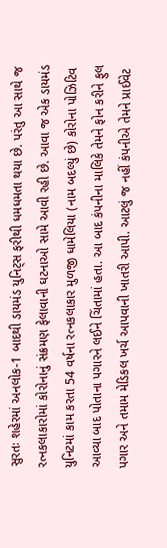સુરતઃ શહેરમાં અનલોક-1 બાદથી ડાયમંડ યુનિટ્સ ફરીથી ધમધમતા થયા છે. પરંતુ આ સાથે જ રત્નકલાકારોમાં કોરોનાનું સંક્રમણ ફેલાવાની ઘટનાઓ સામે આવી રહી છે. આવા જ એક ડાયમંડ યુનિટમાં કામ કરતા 54 વર્ષના રત્નકલાકાર મુળજી ધામેલિયા (નામ બદલ્યું છે) કોરોના પોઝિટિવ આવ્યા બાદ પોતાના પગારને લઈને ચિંતામાં હતા. આ બાદ કંપનીના માલિકે તેમને ફોન કરીને ફુલ પગાર અને તમામ મેડિકલ ખર્ચ આપવાની ખાતરી આપી. આટલું જ નહીં કંપનીએ તેમને પ્રાઈવેટ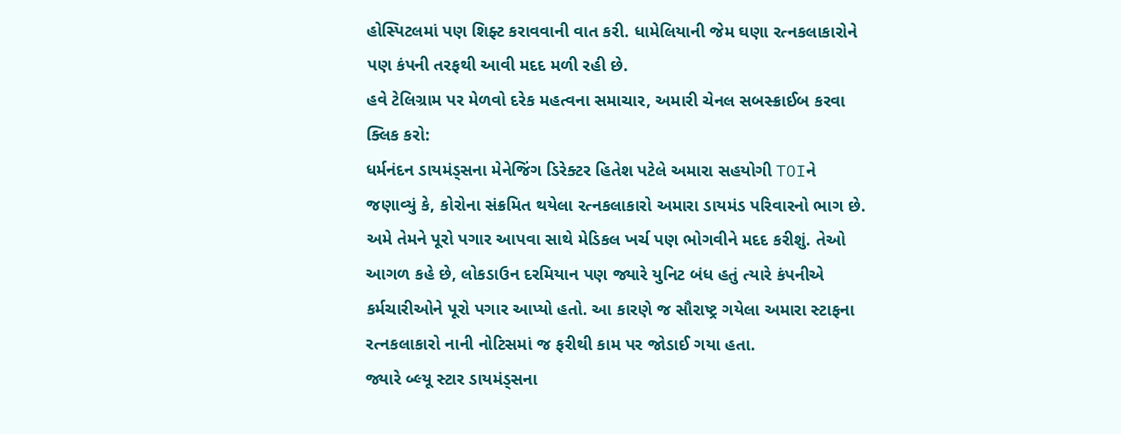હોસ્પિટલમાં પણ શિફ્ટ કરાવવાની વાત કરી. ધામેલિયાની જેમ ઘણા રત્નકલાકારોને પણ કંપની તરફથી આવી મદદ મળી રહી છે.
હવે ટેલિગ્રામ પર મેળવો દરેક મહત્વના સમાચાર, અમારી ચેનલ સબસ્ક્રાઈબ કરવા ક્લિક કરો:
ધર્મનંદન ડાયમંડ્સના મેનેજિંગ ડિરેક્ટર હિતેશ પટેલે અમારા સહયોગી TOIને જણાવ્યું કે, કોરોના સંક્રમિત થયેલા રત્નકલાકારો અમારા ડાયમંડ પરિવારનો ભાગ છે. અમે તેમને પૂરો પગાર આપવા સાથે મેડિકલ ખર્ચ પણ ભોગવીને મદદ કરીશું. તેઓ આગળ કહે છે, લોકડાઉન દરમિયાન પણ જ્યારે યુનિટ બંધ હતું ત્યારે કંપનીએ કર્મચારીઓને પૂરો પગાર આપ્યો હતો. આ કારણે જ સૌરાષ્ટ્ર ગયેલા અમારા સ્ટાફના રત્નકલાકારો નાની નોટિસમાં જ ફરીથી કામ પર જોડાઈ ગયા હતા.
જ્યારે બ્લ્યૂ સ્ટાર ડાયમંડ્સના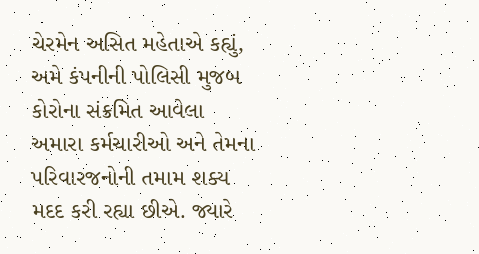ચેરમેન અસિત મહેતાએ કહ્યું, અમે કંપનીની પોલિસી મુજબ કોરોના સંક્રમિત આવેલા અમારા કર્મચારીઓ અને તેમના પરિવારજનોની તમામ શક્ય મદદ કરી રહ્યા છીએ. જ્યારે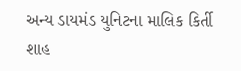અન્ય ડાયમંડ યુનિટના માલિક કિર્તી શાહ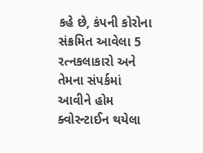કહે છે, કંપની કોરોના સંક્રમિત આવેલા 5 રત્નકલાકારો અને તેમના સંપર્કમાં આવીને હોમ ક્વોરન્ટાઈન થયેલા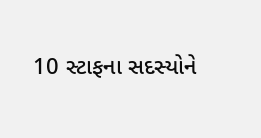10 સ્ટાફના સદસ્યોને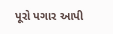પૂરો પગાર આપી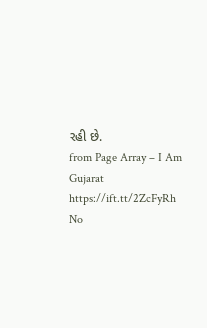રહી છે.
from Page Array – I Am Gujarat https://ift.tt/2ZcFyRh
No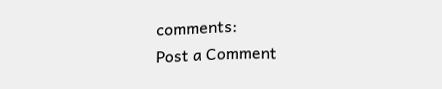comments:
Post a Comment